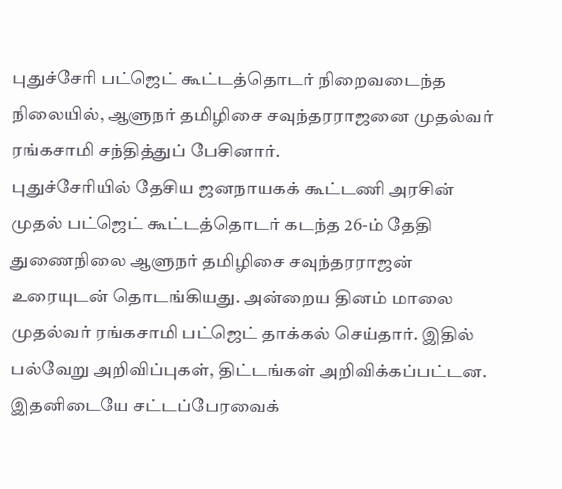புதுச்சேரி பட்ஜெட் கூட்டத்தொடர் நிறைவடைந்த நிலையில், ஆளுநர் தமிழிசை சவுந்தரராஜனை முதல்வர் ரங்கசாமி சந்தித்துப் பேசினார்.
புதுச்சேரியில் தேசிய ஜனநாயகக் கூட்டணி அரசின் முதல் பட்ஜெட் கூட்டத்தொடர் கடந்த 26-ம் தேதி துணைநிலை ஆளுநர் தமிழிசை சவுந்தரராஜன் உரையுடன் தொடங்கியது. அன்றைய தினம் மாலை முதல்வர் ரங்கசாமி பட்ஜெட் தாக்கல் செய்தார். இதில் பல்வேறு அறிவிப்புகள், திட்டங்கள் அறிவிக்கப்பட்டன. இதனிடையே சட்டப்பேரவைக்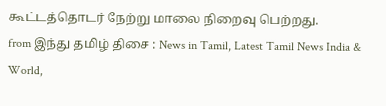கூட்டத்தொடர் நேற்று மாலை நிறைவு பெற்றது.
from இந்து தமிழ் திசை : News in Tamil, Latest Tamil News India & World,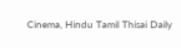Cinema, Hindu Tamil Thisai Daily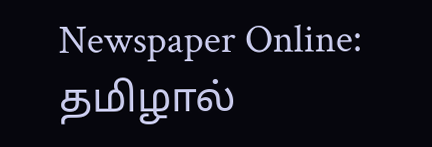Newspaper Online: தமிழால்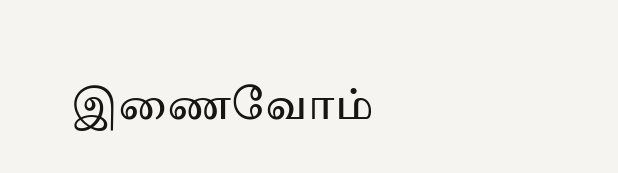இணைவோம்